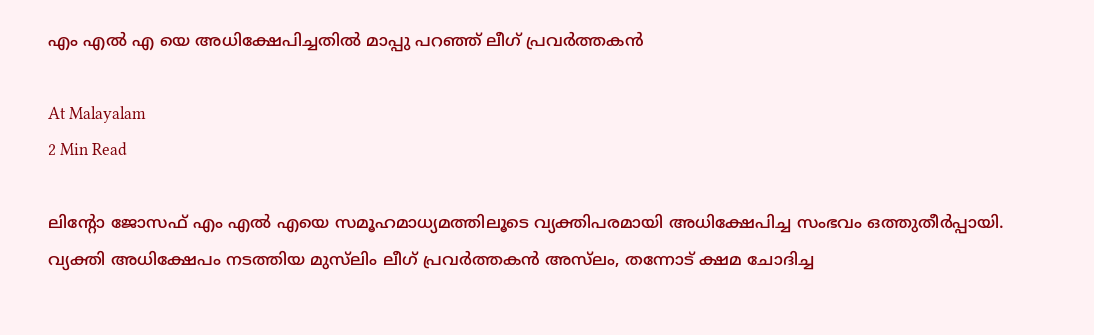എം എൽ എ യെ അധിക്ഷേപിച്ചതിൽ മാപ്പു പറഞ്ഞ് ലീഗ് പ്രവർത്തകൻ

At Malayalam
2 Min Read

ലിന്റോ ജോസഫ് എം എല്‍ എയെ സമൂഹമാധ്യമത്തിലൂടെ വ്യക്തിപരമായി അധിക്ഷേപിച്ച സംഭവം ഒത്തുതീര്‍പ്പായി. വ്യക്തി അധിക്ഷേപം നടത്തിയ മുസ്‌ലിം ലീഗ് പ്രവർത്തകൻ അസ്‌ലം, തന്നോട് ക്ഷമ ചോദിച്ച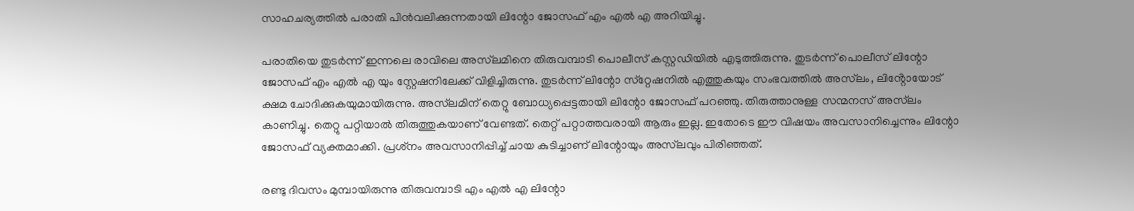സാഹചര്യത്തില്‍ പരാതി പിന്‍വലിക്കുന്നതായി ലിന്റോ ജോസഫ് എം എൽ എ അറിയിച്ചു.

പരാതിയെ തുടർന്ന് ഇന്നലെ രാവിലെ അസ്‌ലമിനെ തിരുവമ്പാടി പൊലീസ് കസ്റ്റഡിയില്‍ എടുത്തിരുന്നു. തുടർന്ന് പൊലീസ് ലിന്റോ ജോസഫ് എം എൽ എ യും സ്റ്റേഷനിലേക്ക് വിളിച്ചിരുന്നു. തുടര്‍ന്ന് ലിന്റോ സ്‌റ്റേഷനില്‍ എത്തുകയും സംഭവത്തിൽ അസ്‌ലം, ലിൻ്റോയോട് ക്ഷമ ചോദിക്കുകയുമായിരുന്നു. അസ്‌ലമിന് തെറ്റു ബോധ്യപ്പെട്ടതായി ലിന്റോ ജോസഫ് പറഞ്ഞു. തിരുത്താനുള്ള സന്മനസ് അസ്‌ലം കാണിച്ചു. തെറ്റു പറ്റിയാല്‍ തിരുത്തുകയാണ് വേണ്ടത്. തെറ്റ് പറ്റാത്തവരായി ആരും ഇല്ല. ഇതോടെ ഈ വിഷയം അവസാനിച്ചെന്നും ലിന്റോ ജോസഫ് വ്യക്തമാക്കി. പ്രശ്‌നം അവസാനിപ്പിച്ച് ചായ കുടിച്ചാണ് ലിന്റോയും അസ്‌ലവും പിരിഞ്ഞത്.

രണ്ടു ദിവസം മുമ്പായിരുന്നു തിരുവമ്പാടി എം എല്‍ എ ലിന്റോ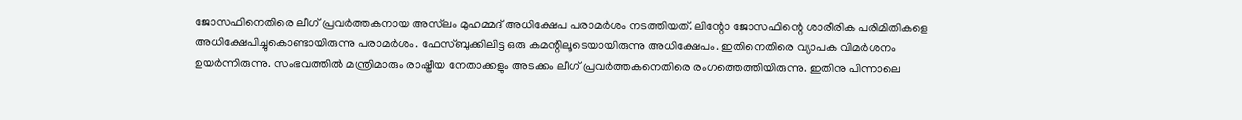ജോസഫിനെതിരെ ലീഗ് പ്രവർത്തകനായ അസ്‌ലം മുഹമ്മദ് അധിക്ഷേപ പരാമര്‍ശം നടത്തിയത്. ലിന്റോ ജോസഫിന്റെ ശാരീരിക പരിമിതികളെ അധിക്ഷേപിച്ചുകൊണ്ടായിരുന്നു പരാമര്‍ശം. ഫേസ്ബുക്കിലിട്ട ഒരു കമന്റിലൂടെയായിരുന്നു അധിക്ഷേപം. ഇതിനെതിരെ വ്യാപക വിമര്‍ശനം ഉയര്‍ന്നിരുന്നു. സംഭവത്തില്‍ മന്ത്രിമാരും രാഷ്ട്രീയ നേതാക്കളും അടക്കം ലീഗ് പ്രവർത്തകനെതിരെ രംഗത്തെത്തിയിരുന്നു. ഇതിനു പിന്നാലെ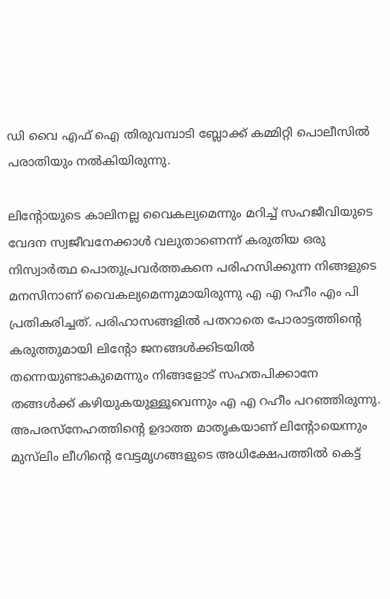ഡി വൈ എഫ്‌ ഐ തിരുവമ്പാടി ബ്ലോക്ക് കമ്മിറ്റി പൊലീസില്‍ പരാതിയും നല്‍കിയിരുന്നു.

ലിന്റോയുടെ കാലിനല്ല വൈകല്യമെന്നും മറിച്ച് സഹജീവിയുടെ വേദന സ്വജീവനേക്കാള്‍ വലുതാണെന്ന് കരുതിയ ഒരു നിസ്വാര്‍ത്ഥ പൊതുപ്രവര്‍ത്തകനെ പരിഹസിക്കുന്ന നിങ്ങളുടെ മനസിനാണ് വൈകല്യമെന്നുമായിരുന്നു എ എ റഹീം എം പി പ്രതികരിച്ചത്. പരിഹാസങ്ങളില്‍ പതറാതെ പോരാട്ടത്തിന്റെ കരുത്തുമായി ലിന്റോ ജനങ്ങള്‍ക്കിടയില്‍ തന്നെയുണ്ടാകുമെന്നും നിങ്ങളോട് സഹതപിക്കാനേ തങ്ങള്‍ക്ക് കഴിയുകയുള്ളൂവെന്നും എ എ റഹീം പറഞ്ഞിരുന്നു. അപരസ്‌നേഹത്തിന്റെ ഉദാത്ത മാതൃകയാണ് ലിന്റോയെന്നും മുസ്‌ലിം ലീഗിന്റെ വേട്ടമൃഗങ്ങളുടെ അധിക്ഷേപത്തില്‍ കെട്ട്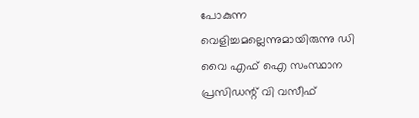പോകുന്ന വെളിച്ചമല്ലെന്നുമായിരുന്നു ഡി വൈ എഫ്‌ ഐ സംസ്ഥാന പ്രസിഡന്റ് വി വസീഫ്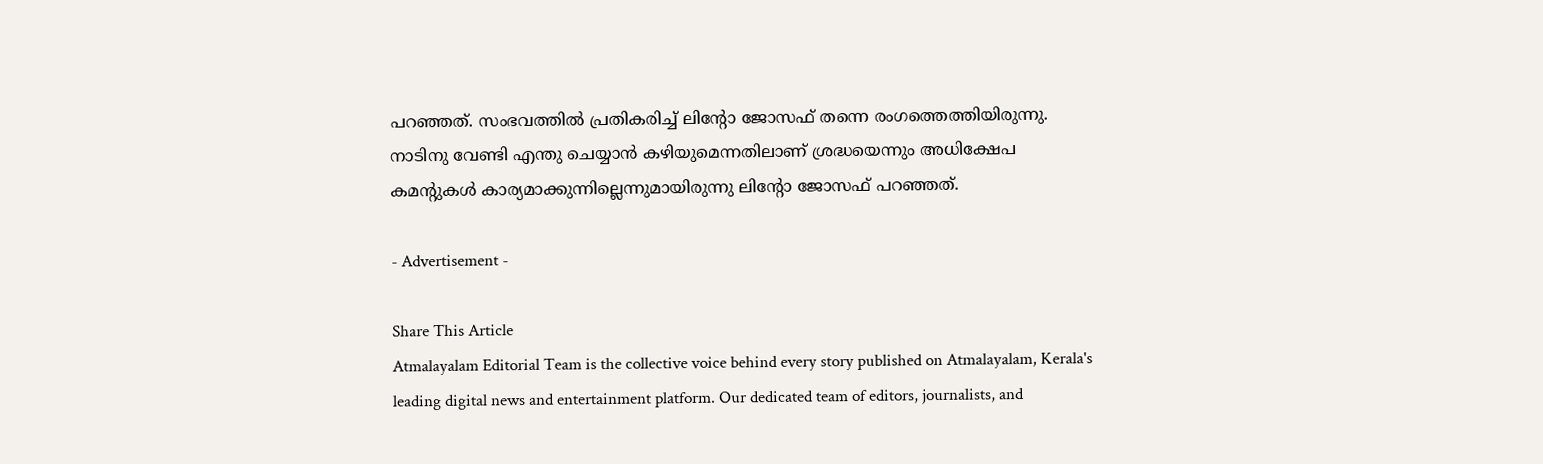പറഞ്ഞത്. സംഭവത്തില്‍ പ്രതികരിച്ച് ലിന്റോ ജോസഫ് തന്നെ രംഗത്തെത്തിയിരുന്നു. നാടിനു വേണ്ടി എന്തു ചെയ്യാന്‍ കഴിയുമെന്നതിലാണ് ശ്രദ്ധയെന്നും അധിക്ഷേപ കമന്റുകള്‍ കാര്യമാക്കുന്നില്ലെന്നുമായിരുന്നു ലിന്റോ ജോസഫ് പറഞ്ഞത്.

- Advertisement -

Share This Article
Atmalayalam Editorial Team is the collective voice behind every story published on Atmalayalam, Kerala's leading digital news and entertainment platform. Our dedicated team of editors, journalists, and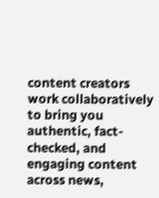content creators work collaboratively to bring you authentic, fact-checked, and engaging content across news,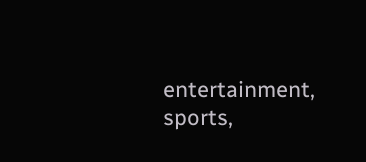entertainment, sports,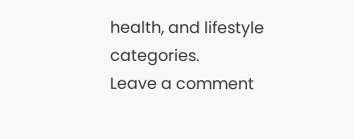health, and lifestyle categories.
Leave a comment